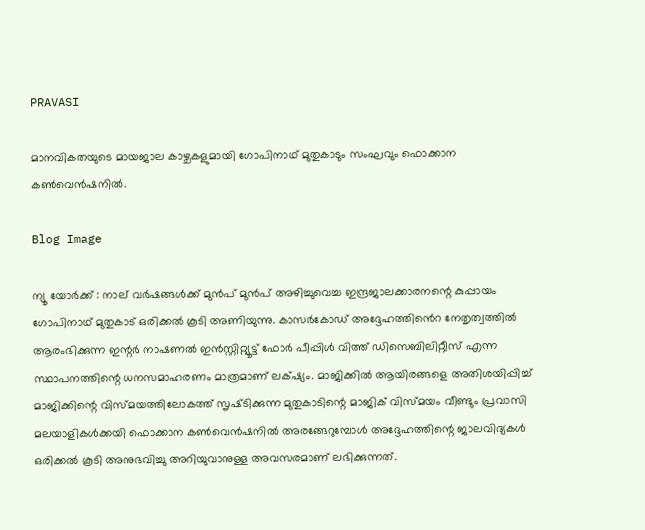PRAVASI

മാനവികതയുടെ മായജാല കാഴ്ചകളുമായി ഗോപിനാഥ് മുതുകാടും സംഘവും ഫൊക്കാന കൺവെൻഷനിൽ.

Blog Image

ന്യൂ യോർക്ക് : നാല് വര്‍ഷങ്ങള്‍ക്ക് മുന്‍പ് മുന്‍പ് അഴിച്ചുവെച്ച ഇന്ദ്രജാലക്കാരനന്റെ കുപ്പായം ഗോപിനാഥ് മുതുകാട് ഒരിക്കൽ കൂടി അണിയുന്നു. കാസര്‍കോഡ് അദ്ദേഹത്തിൻെറ നേതൃത്വത്തിൽ ആരംഭിക്കുന്ന ഇന്റര്‍ നാഷണല്‍ ഇന്‍സ്റ്റിറ്റ്യൂട്ട് ഫോര്‍ പീപ്പിള്‍ വിത്ത് ഡിസെബിലിറ്റീസ് എന്ന സ്ഥാപനത്തിന്റെ ധനസമാഹരണം മാത്രമാണ് ലക്‌ഷ്യം. മാജിക്കിൽ ആയിരങ്ങളെ അതിശയിപ്പിച്ച് മാജിക്കിന്റെ വിസ്മയത്തിലോകത്ത് സൃഷ്‌ടിക്കുന്ന മുതുകാടിന്റെ മാജിക് വിസ്മയം വീണ്ടും പ്രവാസി മലയാളികൾക്കയി ഫൊക്കാന കൺവെൻഷനിൽ അരങ്ങേറുമ്പോൾ അദ്ദേഹത്തിന്റെ ജാലവിദ്യകൾ ഒരിക്കൽ കൂടി അനുഭവിച്ചു അറിയുവാനുള്ള അവസരമാണ് ലഭിക്കുന്നത്.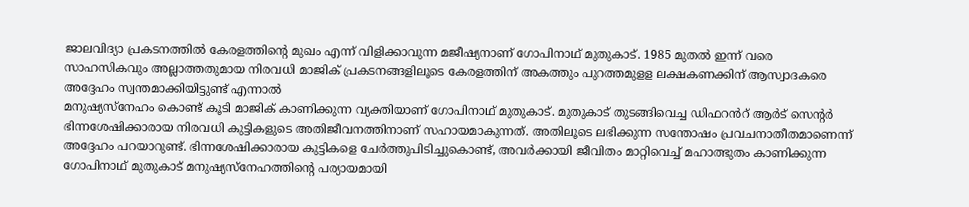ജാലവിദ്യാ പ്രകടനത്തില്‍ കേരളത്തിന്റെ മുഖം എന്ന് വിളിക്കാവുന്ന മജീഷ്യനാണ് ഗോപിനാഥ് മുതുകാട്. 1985 മുതല്‍ ഇന്ന് വരെ സാഹസികവും അല്ലാത്തതുമായ നിരവധി മാജിക് പ്രകടനങ്ങളിലൂടെ കേരളത്തിന് അകത്തും പുറത്തമുളള ലക്ഷകണക്കിന് ആസ്വാദകരെ അദ്ദേഹം സ്വന്തമാക്കിയിട്ടുണ്ട് എന്നാൽ
മനുഷ്യസ്നേഹം കൊണ്ട് കൂടി മാജിക് കാണിക്കുന്ന വ്യക്തിയാണ് ഗോപിനാഥ്‌ മുതുകാട്. മുതുകാട് തുടങ്ങിവെച്ച ഡിഫറൻറ് ആർട് സെന്റർ ഭിന്നശേഷിക്കാരായ നിരവധി കുട്ടികളുടെ അതിജീവനത്തിനാണ് സഹായമാകുന്നത്. അതിലൂടെ ലഭിക്കുന്ന സന്തോഷം പ്രവചനാതീതമാണെന്ന് അദ്ദേഹം പറയാറുണ്ട്. ഭിന്നശേഷിക്കാരായ കുട്ടികളെ ചേര്‍ത്തുപിടിച്ചുകൊണ്ട്, അവര്‍ക്കായി ജീവിതം മാറ്റിവെച്ച് മഹാത്ഭുതം കാണിക്കുന്ന ഗോപിനാഥ് മുതുകാട് മനുഷ്യസ്നേഹത്തിന്റെ പര്യായമായി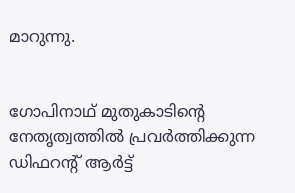മാറുന്നു.


ഗോപിനാഥ് മുതുകാടിന്റെ നേതൃത്വത്തില്‍ പ്രവര്‍ത്തിക്കുന്ന ഡിഫറന്റ് ആര്‍ട്ട്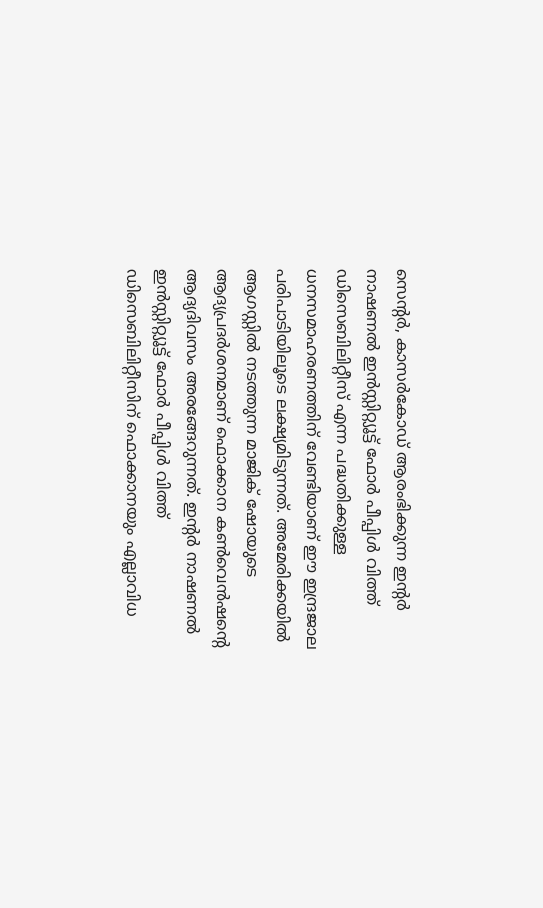സെന്റർ, കാസര്‍കോഡ് ആരംഭിക്കുന്ന ഇന്റര്‍ നാഷണല്‍ ഇന്‍സ്റ്റിറ്റ്യൂട്ട് ഫോര്‍ പീപ്പിള്‍ വിത്ത് ഡിസെബിലിറ്റീസ് എന്ന പദ്ധതിക്കുള്ള ധനസമാഹരണത്തിന് വേണ്ടിയാണ് ഈ ഇന്ദ്രജാല പരിപാടിയിലൂടെ ലക്ഷ്യമിടുന്നത്‌. അമേരിക്കയിൽ ആഗസ്റ്റിൽ നടത്തുന്ന മാജിക് ഷോയുടെ ആദ്യപ്രദർശനമാണ് ഫൊക്കാന കൺവെൻഷന്റെ ആദ്യദിവസം അരങ്ങേറുന്നത്. ഇന്റര്‍ നാഷണല്‍ ഇന്‍സ്റ്റിറ്റ്യൂട്ട് ഫോര്‍ പീപ്പിള്‍ വിത്ത് ഡിസെബിലിറ്റീസിന് ഫൊക്കാനയും എല്ലാവിധ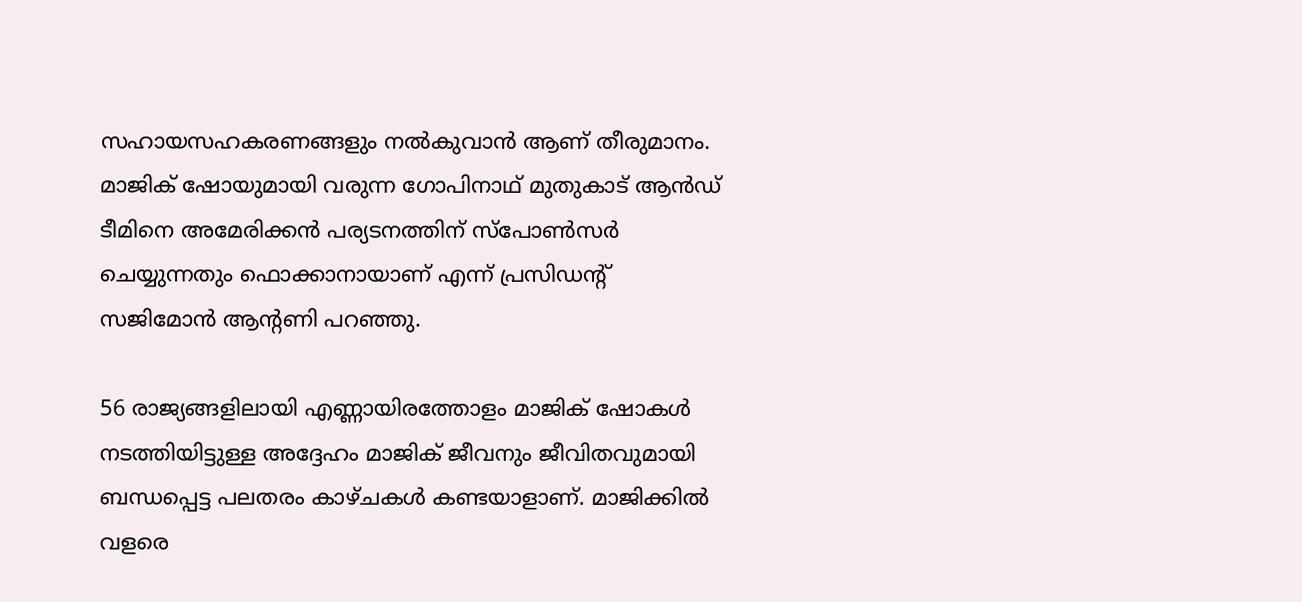സഹായസഹകരണങ്ങളും നൽകുവാൻ ആണ് തീരുമാനം. മാജിക് ഷോയുമായി വരുന്ന ഗോപിനാഥ് മുതുകാട് ആൻഡ് ടീമിനെ അമേരിക്കൻ പര്യടനത്തിന് സ്പോൺസർ ചെയ്യുന്നതും ഫൊക്കാനായാണ് എന്ന് പ്രസിഡന്റ് സജിമോൻ ആന്റണി പറഞ്ഞു.

56 രാജ്യങ്ങളിലായി എണ്ണായിരത്തോളം മാജിക് ഷോകള്‍ നടത്തിയിട്ടുള്ള അദ്ദേഹം മാജിക് ജീവനും ജീവിതവുമായി ബന്ധപ്പെട്ട പലതരം കാഴ്ചകൾ കണ്ടയാളാണ്. മാജിക്കിൽ വളരെ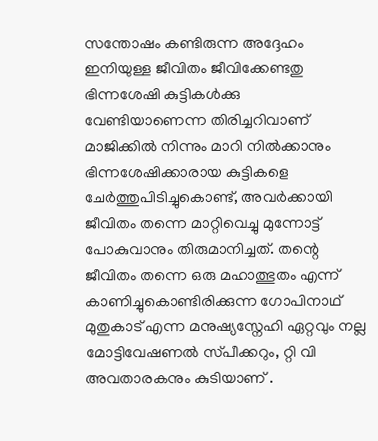സന്തോഷം കണ്ടിരുന്ന അദ്ദേഹം ഇനിയുള്ള ജീവിതം ജീവിക്കേണ്ടതു ഭിന്നശേഷി കുട്ടികൾക്കു വേണ്ടിയാണെന്ന തിരിച്ചറിവാണ് മാജിക്കിൽ നിന്നും മാറി നിൽക്കാനും ഭിന്നശേഷിക്കാരായ കുട്ടികളെ ചേര്‍ത്തുപിടിച്ചുകൊണ്ട്, അവര്‍ക്കായി ജീവിതം തന്നെ മാറ്റിവെച്ചു മുന്നോട്ട് പോകുവാനും തിരുമാനിച്ചത്. തന്റെ ജീവിതം തന്നെ ഒരു മഹാത്ഭുതം എന്ന് കാണിച്ചുകൊണ്ടിരിക്കുന്ന ഗോപിനാഥ് മുതുകാട് എന്ന മനുഷ്യസ്നേഹി ഏറ്റവും നല്ല മോട്ടിവേഷണൽ സ്‌പീക്കറും, റ്റി വി അവതാരകനും കുടിയാണ് .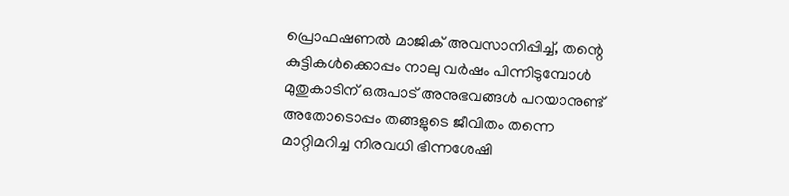പ്രൊഫഷണല്‍ മാജിക് അവസാനിപ്പിച്ച്, തന്റെ കുട്ടികള്‍ക്കൊപ്പം നാലു വര്‍ഷം പിന്നിടുമ്പോള്‍ മുതുകാടിന് ഒരുപാട് അനുഭവങ്ങൾ പറയാനുണ്ട് അതോടൊപ്പം തങ്ങളുടെ ജീവിതം തന്നെ മാറ്റിമറിച്ച നിരവധി ഭിന്നശേഷി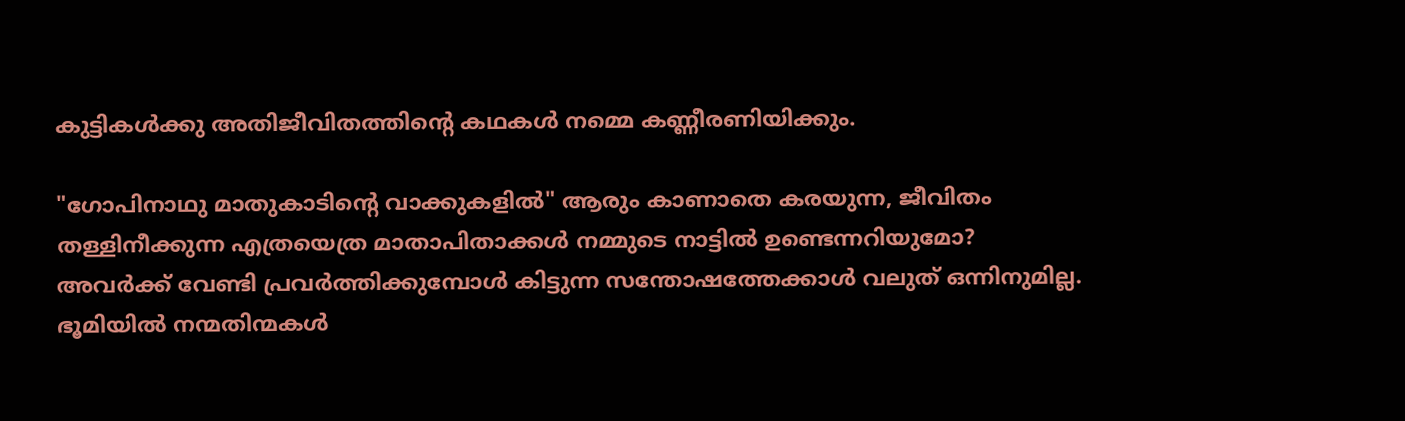കുട്ടികൾക്കു അതിജീവിതത്തിന്റെ കഥകൾ നമ്മെ കണ്ണീരണിയിക്കും.

"ഗോപിനാഥു മാതുകാടിന്റെ വാക്കുകളിൽ" ആരും കാണാതെ കരയുന്ന, ജീവിതം തള്ളിനീക്കുന്ന എത്രയെത്ര മാതാപിതാക്കള്‍ നമ്മുടെ നാട്ടില്‍ ഉണ്ടെന്നറിയുമോ? അവര്‍ക്ക് വേണ്ടി പ്രവര്‍ത്തിക്കുമ്പോള്‍ കിട്ടുന്ന സന്തോഷത്തേക്കാള്‍ വലുത് ഒന്നിനുമില്ല. ഭൂമിയിൽ നന്മതിന്മകൾ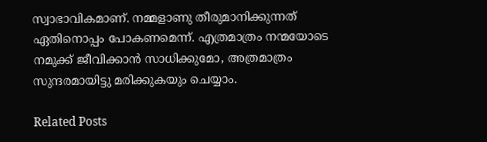സ്വാഭാവികമാണ്. നമ്മളാണു തീരുമാനിക്കുന്നത് ഏതിനൊപ്പം പോകണമെന്ന്. എത്രമാത്രം നന്മയോടെ നമുക്ക്‌ ജീവിക്കാൻ സാധിക്കുമോ, അത്രമാത്രം സുന്ദരമായിട്ടു മരിക്കുകയും ചെയ്യാം.

Related Posts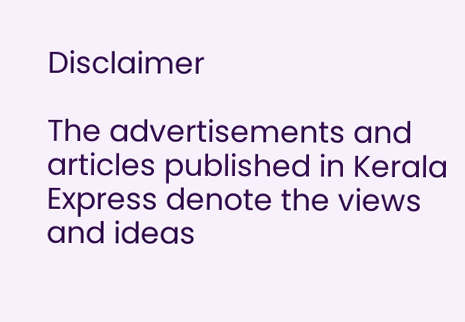Disclaimer

The advertisements and articles published in Kerala Express denote the views and ideas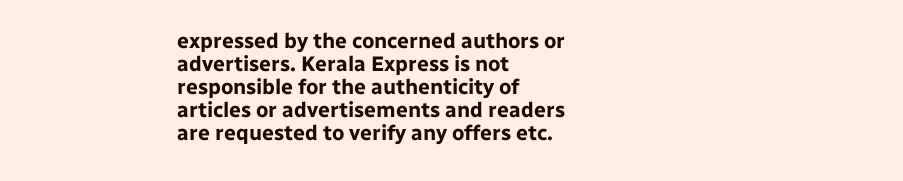expressed by the concerned authors or advertisers. Kerala Express is not responsible for the authenticity of articles or advertisements and readers are requested to verify any offers etc.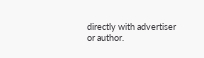directly with advertiser or author.